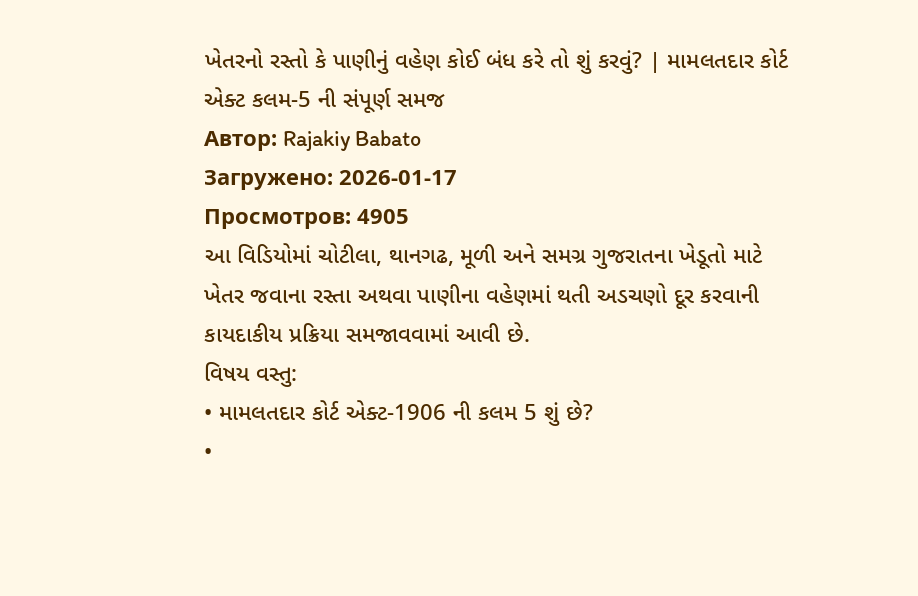ખેતરનો રસ્તો કે પાણીનું વહેણ કોઈ બંધ કરે તો શું કરવું? | મામલતદાર કોર્ટ એક્ટ કલમ-5 ની સંપૂર્ણ સમજ
Автор: Rajakiy Babato
Загружено: 2026-01-17
Просмотров: 4905
આ વિડિયોમાં ચોટીલા, થાનગઢ, મૂળી અને સમગ્ર ગુજરાતના ખેડૂતો માટે ખેતર જવાના રસ્તા અથવા પાણીના વહેણમાં થતી અડચણો દૂર કરવાની કાયદાકીય પ્રક્રિયા સમજાવવામાં આવી છે.
વિષય વસ્તુ:
• મામલતદાર કોર્ટ એક્ટ-1906 ની કલમ 5 શું છે?
•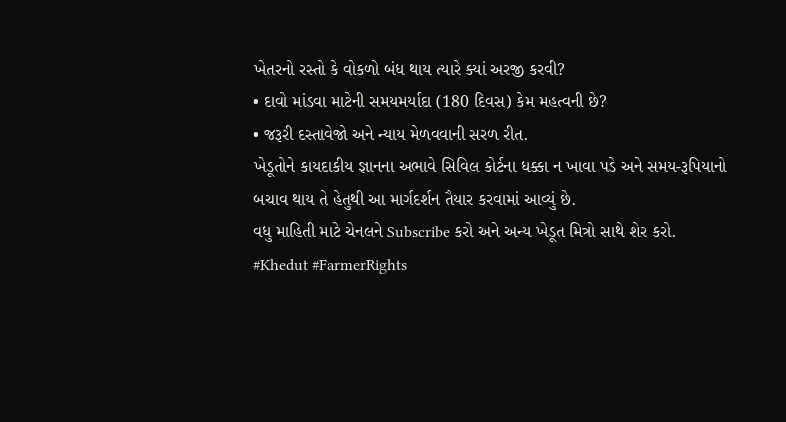ખેતરનો રસ્તો કે વોકળો બંધ થાય ત્યારે ક્યાં અરજી કરવી?
• દાવો માંડવા માટેની સમયમર્યાદા (180 દિવસ) કેમ મહત્વની છે?
• જરૂરી દસ્તાવેજો અને ન્યાય મેળવવાની સરળ રીત.
ખેડૂતોને કાયદાકીય જ્ઞાનના અભાવે સિવિલ કોર્ટના ધક્કા ન ખાવા પડે અને સમય-રૂપિયાનો બચાવ થાય તે હેતુથી આ માર્ગદર્શન તૈયાર કરવામાં આવ્યું છે.
વધુ માહિતી માટે ચેનલને Subscribe કરો અને અન્ય ખેડૂત મિત્રો સાથે શેર કરો.
#Khedut #FarmerRights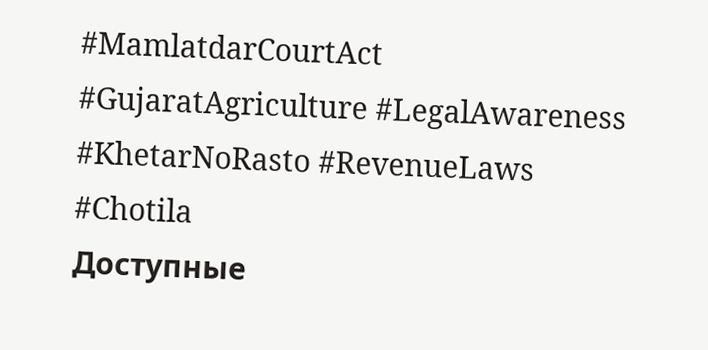#MamlatdarCourtAct #GujaratAgriculture #LegalAwareness #KhetarNoRasto #RevenueLaws #Chotila
Доступные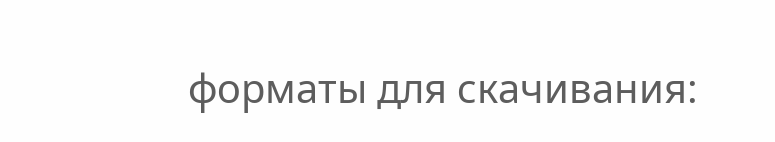форматы для скачивания: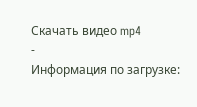Скачать видео mp4
-
Информация по загрузке: